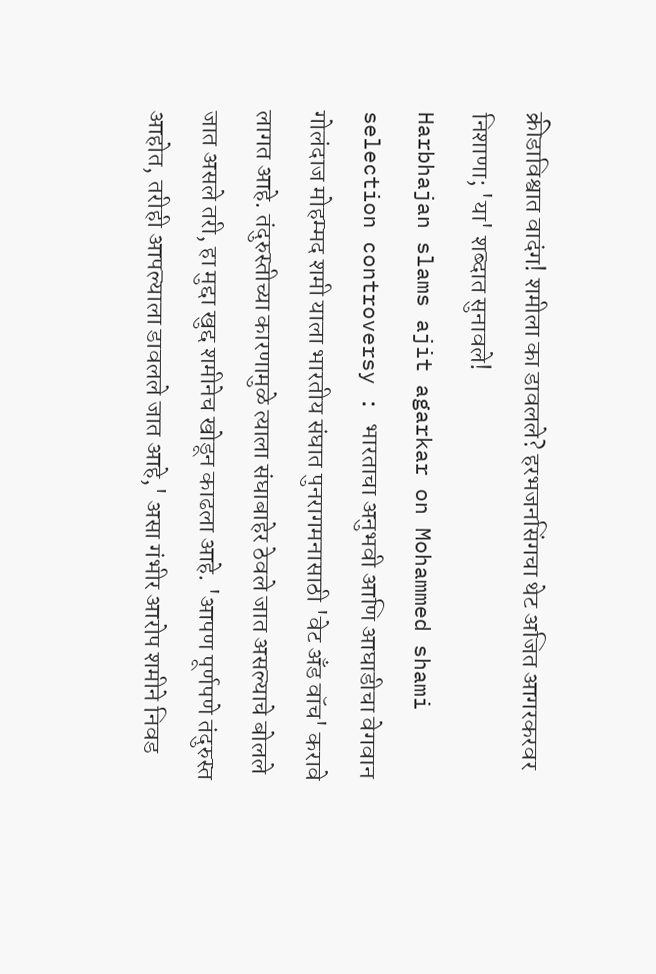क्रीडाविश्वात वादंग! शमीला का डावलले? हरभजनसिंगचा थेट अजित आगरकरवर निशाणा; 'या' शब्दात सुनावले!
Harbhajan slams ajit agarkar on Mohammed shami selection controversy : भारताचा अनुभवी आणि आघाडीचा वेगवान गोलंदाज मोहम्मद शमी याला भारतीय संघात पुनरागमनासाठी 'वेट अँड वॉच' करावे लागत आहे. तंदुरुस्तीच्या कारणामुळे त्याला संघाबाहेर ठेवले जात असल्याचे बोलले जात असले तरी, हा मुद्दा खुद्द शमीनेच खोडून काढला आहे. 'आपण पूर्णपणे तंदुरुस्त आहोत, तरीही आपल्याला डावलले जात आहे,' असा गंभीर आरोप शमीने निवड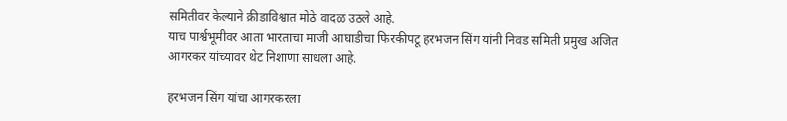समितीवर केल्याने क्रीडाविश्वात मोठे वादळ उठले आहे.
याच पार्श्वभूमीवर आता भारताचा माजी आघाडीचा फिरकीपटू हरभजन सिंग यांनी निवड समिती प्रमुख अजित आगरकर यांच्यावर थेट निशाणा साधला आहे.

हरभजन सिंग यांचा आगरकरला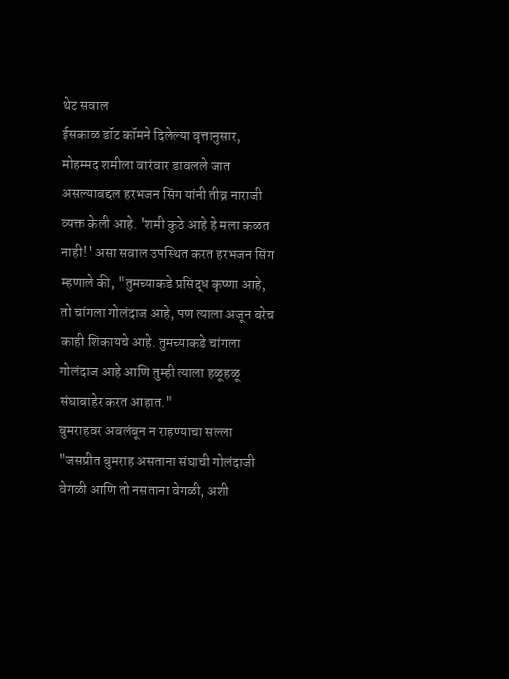थेट सवाल
ईसकाळ डॉट कॉमने दिलेल्या वृत्तानुसार, मोहम्मद शमीला वारंवार डावलले जात असल्याबद्दल हरभजन सिंग यांनी तीव्र नाराजी व्यक्त केली आहे. 'शमी कुठे आहे हे मला कळत नाही!' असा सवाल उपस्थित करत हरभजन सिंग म्हणाले की, "तुमच्याकडे प्रसिद्ध कृष्णा आहे, तो चांगला गोलंदाज आहे, पण त्याला अजून बरेच काही शिकायचे आहे. तुमच्याकडे चांगला गोलंदाज आहे आणि तुम्ही त्याला हळूहळू संघाबाहेर करत आहात."
बुमराहवर अवलंबून न राहण्याचा सल्ला
"जसप्रीत बुमराह असताना संघाची गोलंदाजी वेगळी आणि तो नसताना वेगळी, अशी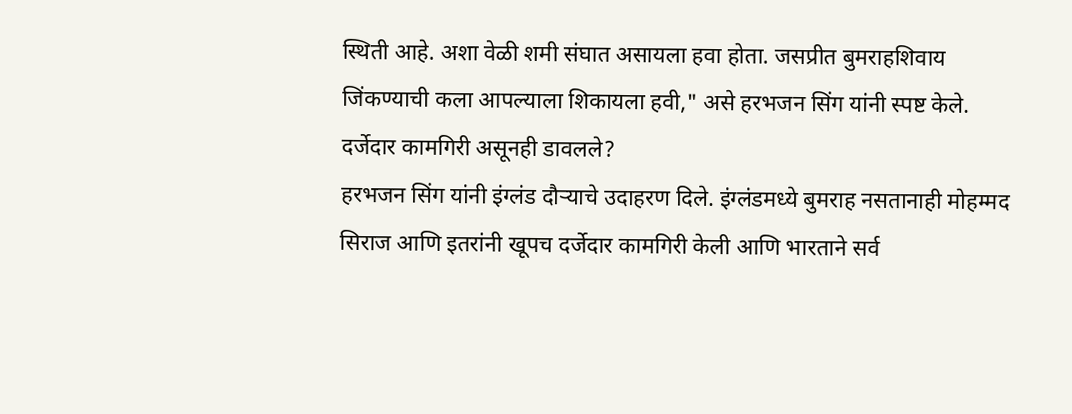स्थिती आहे. अशा वेळी शमी संघात असायला हवा होता. जसप्रीत बुमराहशिवाय जिंकण्याची कला आपल्याला शिकायला हवी," असे हरभजन सिंग यांनी स्पष्ट केले.
दर्जेदार कामगिरी असूनही डावलले?
हरभजन सिंग यांनी इंग्लंड दौऱ्याचे उदाहरण दिले. इंग्लंडमध्ये बुमराह नसतानाही मोहम्मद सिराज आणि इतरांनी खूपच दर्जेदार कामगिरी केली आणि भारताने सर्व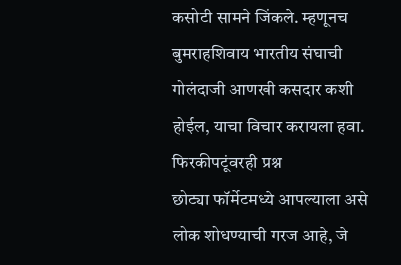कसोटी सामने जिंकले. म्हणूनच बुमराहशिवाय भारतीय संघाची गोलंदाजी आणखी कसदार कशी होईल, याचा विचार करायला हवा.
फिरकीपटूंवरही प्रश्न
छोट्या फॉर्मेटमध्ये आपल्याला असे लोक शोधण्याची गरज आहे, जे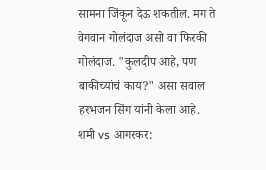सामना जिंकून देऊ शकतील. मग ते वेगवान गोलंदाज असो वा फिरकी गोलंदाज. "कुलदीप आहे, पण बाकीच्यांचं काय?" असा सवाल हरभजन सिंग यांनी केला आहे.
शमी vs आगरकर: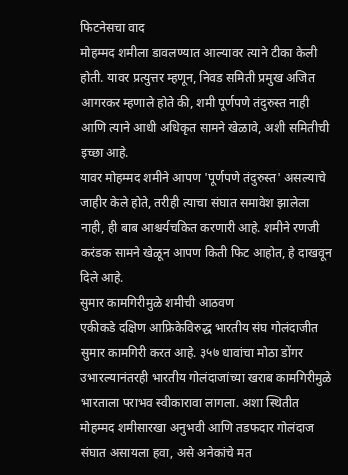फिटनेसचा वाद
मोहम्मद शमीला डावलण्यात आल्यावर त्याने टीका केली होती. यावर प्रत्युत्तर म्हणून, निवड समिती प्रमुख अजित आगरकर म्हणाले होते की, शमी पूर्णपणे तंदुरुस्त नाही आणि त्याने आधी अधिकृत सामने खेळावे, अशी समितीची इच्छा आहे.
यावर मोहम्मद शमीने आपण 'पूर्णपणे तंदुरुस्त' असल्याचे जाहीर केले होते, तरीही त्याचा संघात समावेश झालेला नाही, ही बाब आश्चर्यचकित करणारी आहे. शमीने रणजी करंडक सामने खेळून आपण किती फिट आहोत, हे दाखवून दिले आहे.
सुमार कामगिरीमुळे शमीची आठवण
एकीकडे दक्षिण आफ्रिकेविरुद्ध भारतीय संघ गोलंदाजीत सुमार कामगिरी करत आहे. ३५७ धावांचा मोठा डोंगर उभारल्यानंतरही भारतीय गोलंदाजांच्या खराब कामगिरीमुळे भारताला पराभव स्वीकारावा लागला. अशा स्थितीत मोहम्मद शमीसारखा अनुभवी आणि तडफदार गोलंदाज संघात असायला हवा, असे अनेकांचे मत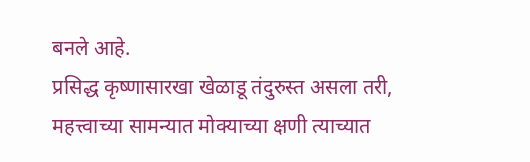बनले आहे.
प्रसिद्ध कृष्णासारखा खेळाडू तंदुरुस्त असला तरी, महत्त्वाच्या सामन्यात मोक्याच्या क्षणी त्याच्यात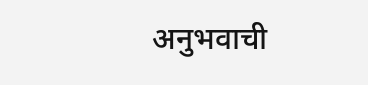अनुभवाची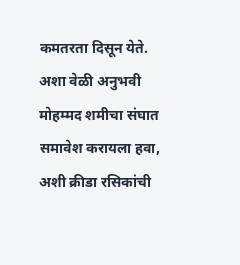कमतरता दिसून येते. अशा वेळी अनुभवी मोहम्मद शमीचा संघात समावेश करायला हवा, अशी क्रीडा रसिकांची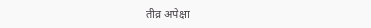तीव्र अपेक्षा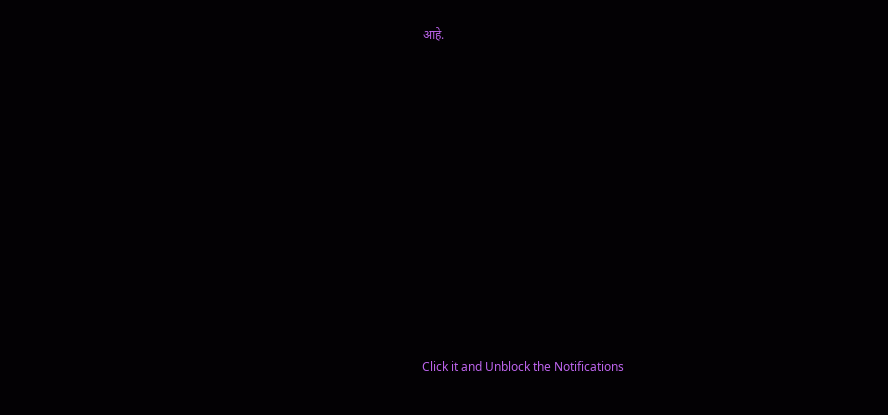आहे.












Click it and Unblock the Notifications